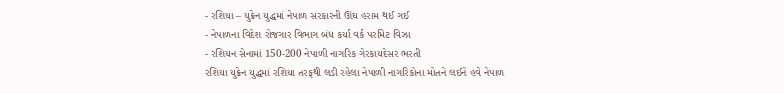- રશિયા – યુક્રેન યુદ્ધમાં નેપાળ સરકારની ઊંઘ હરામ થઈ ગઈ
- નેપાળના વિદેશ રોજગાર વિભાગ બંધ કર્યા વર્ક પરમિટ વિઝા
- રશિયન સેનામાં 150-200 નેપાળી નાગરિક ગેરકાયદેસર ભરતી
રશિયા યુક્રેન યુદ્ધમાં રશિયા તરફથી લડી રહેલા નેપાળી નાગરિકોના મોતને લઈને હવે નેપાળ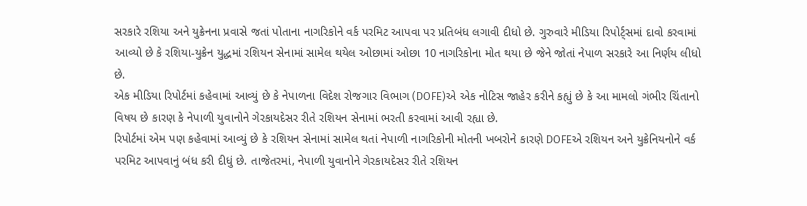સરકારે રશિયા અને યુક્રેનના પ્રવાસે જતાં પોતાના નાગરિકોને વર્ક પરમિટ આપવા પર પ્રતિબંધ લગાવી દીધો છે. ગુરુવારે મીડિયા રિપોર્ટ્સમાં દાવો કરવામાં આવ્યો છે કે રશિયા-યુક્રેન યુદ્ધમાં રશિયન સેનામાં સામેલ થયેલ ઓછામાં ઓછા 10 નાગરિકોના મોત થયા છે જેને જોતાં નેપાળ સરકારે આ નિર્ણય લીધો છે.
એક મીડિયા રિપોર્ટમાં કહેવામાં આવ્યું છે કે નેપાળના વિદેશ રોજગાર વિભાગ (DOFE)એ એક નોટિસ જાહેર કરીને કહ્યું છે કે આ મામલો ગંભીર ચિંતાનો વિષય છે કારણ કે નેપાળી યુવાનોને ગેરકાયદેસર રીતે રશિયન સેનામાં ભરતી કરવામાં આવી રહ્યા છે.
રિપોર્ટમાં એમ પણ કહેવામાં આવ્યું છે કે રશિયન સેનામાં સામેલ થતાં નેપાળી નાગરિકોની મોતની ખબરોને કારણે DOFEએ રશિયન અને યુક્રેનિયનોને વર્ક પરમિટ આપવાનું બંધ કરી દીધું છે. તાજેતરમાં, નેપાળી યુવાનોને ગેરકાયદેસર રીતે રશિયન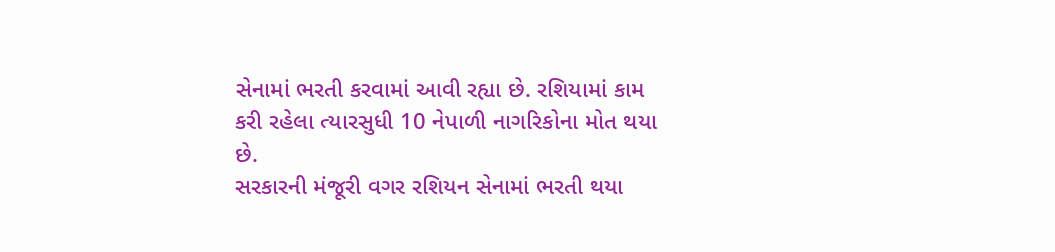સેનામાં ભરતી કરવામાં આવી રહ્યા છે. રશિયામાં કામ કરી રહેલા ત્યારસુધી 10 નેપાળી નાગરિકોના મોત થયા છે.
સરકારની મંજૂરી વગર રશિયન સેનામાં ભરતી થયા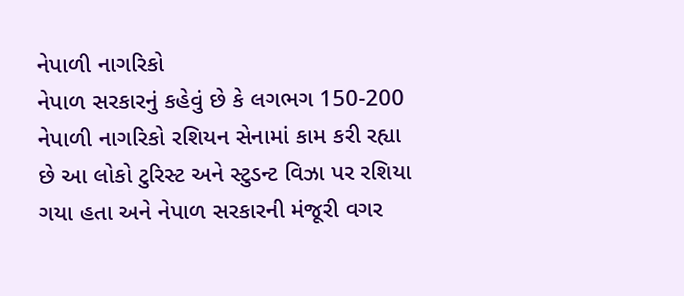નેપાળી નાગરિકો
નેપાળ સરકારનું કહેવું છે કે લગભગ 150-200 નેપાળી નાગરિકો રશિયન સેનામાં કામ કરી રહ્યા છે આ લોકો ટુરિસ્ટ અને સ્ટુડન્ટ વિઝા પર રશિયા ગયા હતા અને નેપાળ સરકારની મંજૂરી વગર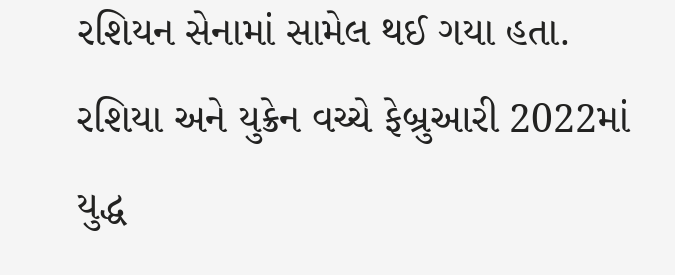રશિયન સેનામાં સામેલ થઈ ગયા હતા.
રશિયા અને યુક્રેન વચ્ચે ફેબ્રુઆરી 2022માં યુદ્ધ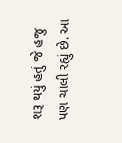શરૂ થયું હતું જે હજુ પણ ચાલી રહ્યું છે. આ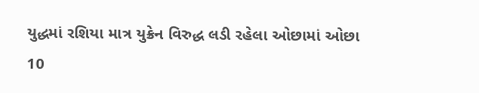યુદ્ધમાં રશિયા માત્ર યુક્રેન વિરુદ્ધ લડી રહેલા ઓછામાં ઓછા 10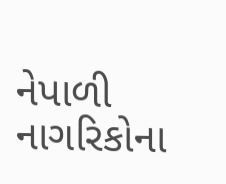નેપાળી નાગરિકોના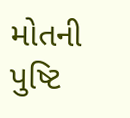મોતની પુષ્ટિ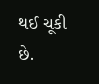થઈ ચૂકી છે.